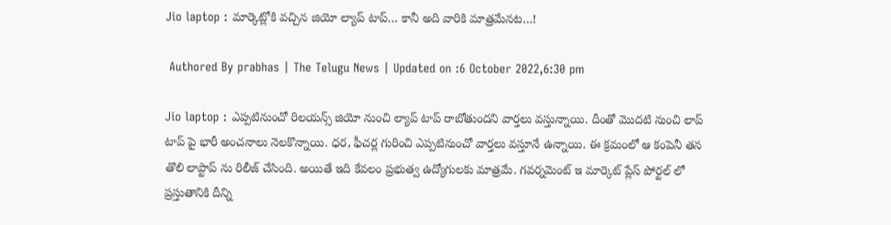Jio laptop : మార్కెట్లోకి వచ్చిన జియో ల్యాప్ టాప్… కానీ అది వారికి మాత్రమేనట…!

 Authored By prabhas | The Telugu News | Updated on :6 October 2022,6:30 pm

Jio laptop : ఎప్పటినుంచో రిలయన్స్ జియో నుంచి ల్యాప్ టాప్ రాబోతుందని వార్తలు వస్తున్నాయి. దీంతో మొదటి నుంచి లాప్ టాప్ పై భారీ అంచనాలు నెలకొన్నాయి. ధర, ఫీచర్ల గురించి ఎప్పటినుంచో వార్తలు వస్తూనే ఉన్నాయి. ఈ క్రమంలో ఆ కంపెనీ తన తొలి లాప్టాప్ ను రిలీజ్ చేసింది. అయితే ఇది కేవలం ప్రభుత్వ ఉద్యోగులకు మాత్రమే. గవర్నమెంట్ ఇ మార్కెట్ ప్లేస్ పోర్టల్ లో ప్రస్తుతానికి దీన్ని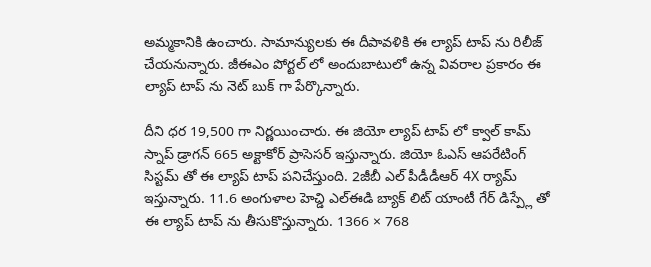అమ్మకానికి ఉంచారు. సామాన్యులకు ఈ దీపావళికి ఈ ల్యాప్ టాప్ ను రిలీజ్ చేయనున్నారు. జీఈఎం పోర్టల్ లో అందుబాటులో ఉన్న వివరాల ప్రకారం ఈ ల్యాప్ టాప్ ను నెట్ బుక్ గా పేర్కొన్నారు.

దీని ధర 19,500 గా నిర్ణయించారు. ఈ జియో ల్యాప్ టాప్ లో క్వాల్ కామ్ స్నాప్ డ్రాగన్ 665 అక్టాకోర్ ప్రాసెసర్ ఇస్తున్నారు. జియో ఓఎస్ ఆపరేటింగ్ సిస్టమ్ తో ఈ ల్యాప్ టాప్ పనిచేస్తుంది. 2జీబీ ఎల్ పీడీడీఆర్ 4X ర్యామ్ ఇస్తున్నారు. 11.6 అంగుళాల హెచ్డి ఎల్ఈడి బ్యాక్ లిట్ యాంటీ గేర్ డిస్ప్లే తో ఈ ల్యాప్ టాప్ ను తీసుకొస్తున్నారు. 1366 × 768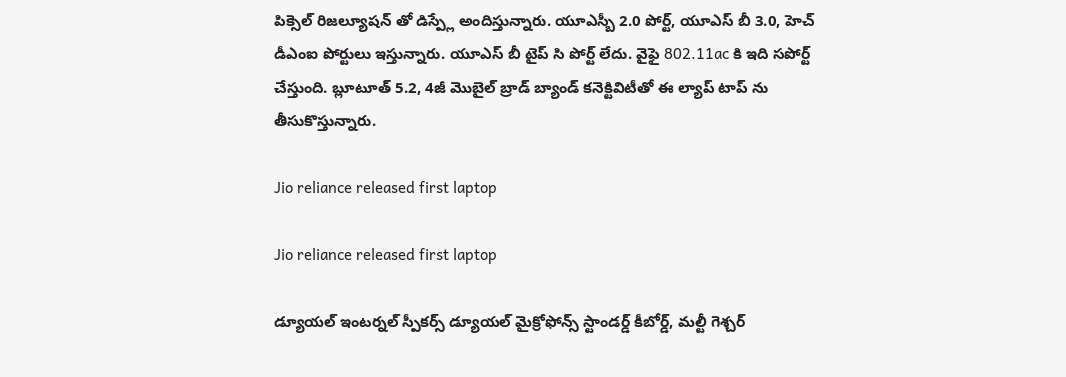పిక్సెల్ రిజల్యూషన్ తో డిస్ప్లే అందిస్తున్నారు. యూఎస్బీ 2.0 పోర్ట్, యూఎస్ బీ 3.0, హెచ్ డీఎంఐ పోర్టులు ఇస్తున్నారు. యూఎస్ బీ టైప్ సి పోర్ట్ లేదు. వైఫై 802.11ac కి ఇది సపోర్ట్ చేస్తుంది. బ్లూటూత్ 5.2, 4జీ మొబైల్ బ్రాడ్ బ్యాండ్ కనెక్టివిటీతో ఈ ల్యాప్ టాప్ ను తీసుకొస్తున్నారు.

Jio reliance released first laptop

Jio reliance released first laptop

డ్యూయల్ ఇంటర్నల్ స్పీకర్స్ డ్యూయల్ మైక్రోఫోన్స్ స్టాండర్డ్ కీబోర్డ్, మల్టీ గెశ్చర్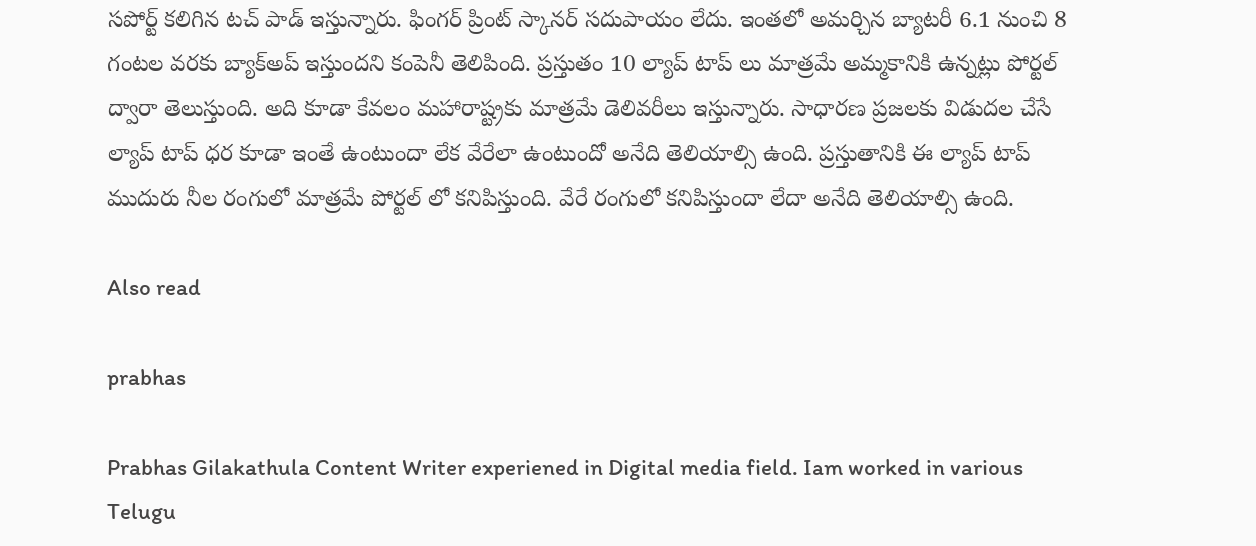సపోర్ట్ కలిగిన టచ్ పాడ్ ఇస్తున్నారు. ఫింగర్ ప్రింట్ స్కానర్ సదుపాయం లేదు. ఇంతలో అమర్చిన బ్యాటరీ 6.1 నుంచి 8 గంటల వరకు బ్యాక్అప్ ఇస్తుందని కంపెనీ తెలిపింది. ప్రస్తుతం 10 ల్యాప్ టాప్ లు మాత్రమే అమ్మకానికి ఉన్నట్లు పోర్టల్ ద్వారా తెలుస్తుంది. అది కూడా కేవలం మహారాష్ట్రకు మాత్రమే డెలివరీలు ఇస్తున్నారు. సాధారణ ప్రజలకు విడుదల చేసే ల్యాప్ టాప్ ధర కూడా ఇంతే ఉంటుందా లేక వేరేలా ఉంటుందో అనేది తెలియాల్సి ఉంది. ప్రస్తుతానికి ఈ ల్యాప్ టాప్ ముదురు నీల రంగులో మాత్రమే పోర్టల్ లో కనిపిస్తుంది. వేరే రంగులో కనిపిస్తుందా లేదా అనేది తెలియాల్సి ఉంది.

Also read

prabhas

Prabhas Gilakathula Content Writer experiened in Digital media field. Iam worked in various Telugu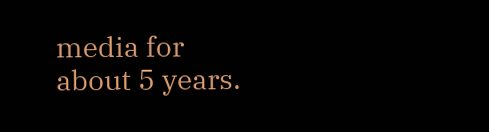media for about 5 years.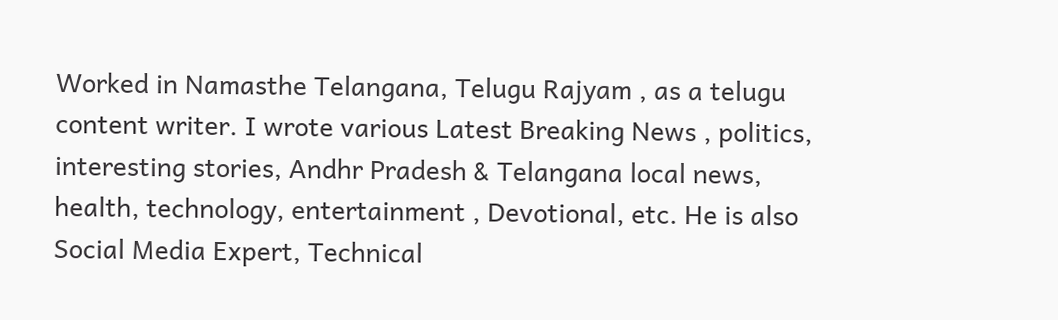Worked in Namasthe Telangana, Telugu Rajyam , as a telugu content writer. I wrote various Latest Breaking News , politics, interesting stories, Andhr Pradesh & Telangana local news, health, technology, entertainment , Devotional, etc. He is also Social Media Expert, Technical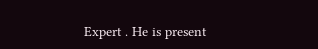Expert . He is present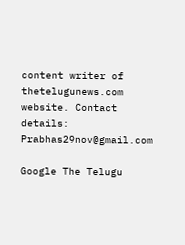content writer of thetelugunews.com website. Contact details: Prabhas29nov@gmail.com

Google The Telugu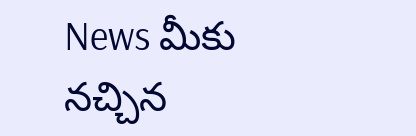News మీకు నచ్చిన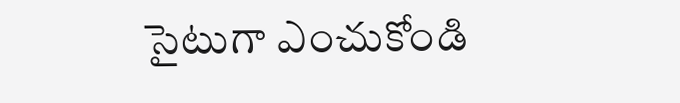సైటుగా ఎంచుకోండి